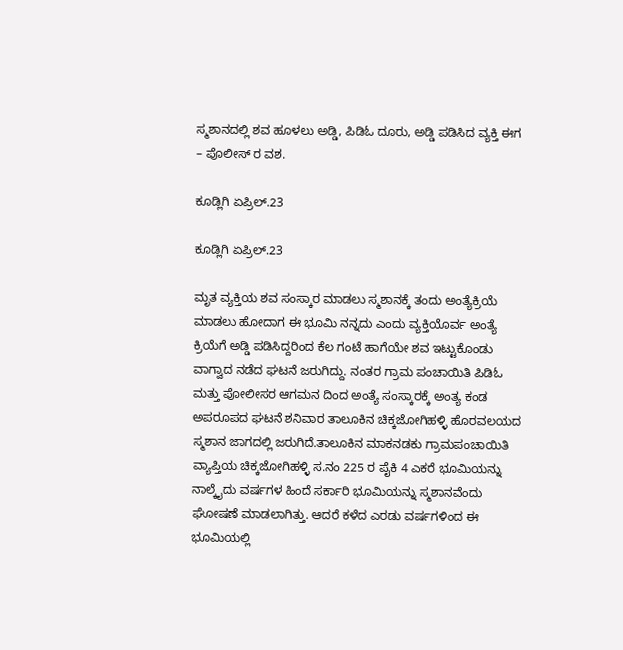ಸ್ಮಶಾನದಲ್ಲಿ ಶವ ಹೂಳಲು ಅಡ್ಡಿ, ಪಿಡಿಓ ದೂರು, ಅಡ್ಡಿ ಪಡಿಸಿದ ವ್ಯಕ್ತಿ ಈಗ – ಪೊಲೀಸ್ ರ ವಶ.

ಕೂಡ್ಲಿಗಿ ಏಪ್ರಿಲ್.23

ಕೂಡ್ಲಿಗಿ ಏಪ್ರಿಲ್.23

ಮೃತ ವ್ಯಕ್ತಿಯ ಶವ ಸಂಸ್ಕಾರ ಮಾಡಲು ಸ್ಮಶಾನಕ್ಕೆ ತಂದು ಅಂತ್ಯೆಕ್ರಿಯೆ ಮಾಡಲು ಹೋದಾಗ ಈ ಭೂಮಿ ನನ್ನದು ಎಂದು ವ್ಯಕ್ತಿಯೊರ್ವ ಅಂತ್ಯೆ ಕ್ರಿಯೆಗೆ ಅಡ್ಡಿ ಪಡಿಸಿದ್ದರಿಂದ ಕೆಲ ಗಂಟೆ ಹಾಗೆಯೇ ಶವ ಇಟ್ಟುಕೊಂಡು ವಾಗ್ವಾದ ನಡೆದ ಘಟನೆ ಜರುಗಿದ್ದು. ನಂತರ ಗ್ರಾಮ ಪಂಚಾಯಿತಿ ಪಿಡಿಓ ಮತ್ತು ಪೋಲೀಸರ ಆಗಮನ ದಿಂದ ಅಂತ್ಯೆ ಸಂಸ್ಕಾರಕ್ಕೆ ಅಂತ್ಯ ಕಂಡ ಅಪರೂಪದ ಘಟನೆ ಶನಿವಾರ ತಾಲೂಕಿನ ಚಿಕ್ಕಜೋಗಿಹಳ್ಳಿ ಹೊರವಲಯದ ಸ್ಮಶಾನ ಜಾಗದಲ್ಲಿ ಜರುಗಿದೆ.ತಾಲೂಕಿನ ಮಾಕನಡಕು ಗ್ರಾಮಪಂಚಾಯಿತಿ ವ್ಯಾಪ್ತಿಯ ಚಿಕ್ಕಜೋಗಿಹಳ್ಳಿ ಸ.ನಂ 225 ರ ಪೈಕಿ 4 ಎಕರೆ ಭೂಮಿಯನ್ನು ನಾಲ್ಕೈದು ವರ್ಷಗಳ ಹಿಂದೆ ಸರ್ಕಾರಿ ಭೂಮಿಯನ್ನು ಸ್ಮಶಾನವೆಂದು ಘೋಷಣೆ ಮಾಡಲಾಗಿತ್ತು. ಆದರೆ ಕಳೆದ ಎರಡು ವರ್ಷಗಳಿಂದ ಈ ಭೂಮಿಯಲ್ಲಿ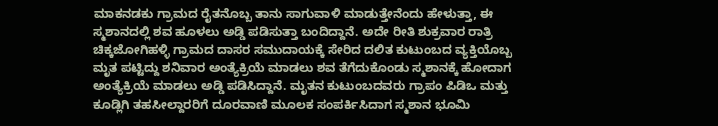ಮಾಕನಡಕು ಗ್ರಾಮದ ರೈತನೊಬ್ಬ ತಾನು ಸಾಗುವಾಳಿ ಮಾಡುತ್ತೇನೆಂದು ಹೇಳುತ್ತಾ, ಈ ಸ್ಮಶಾನದಲ್ಲಿ ಶವ ಹೂಳಲು ಅಡ್ಡಿ ಪಡಿಸುತ್ತಾ ಬಂದಿದ್ದಾನೆ. ಅದೇ ರೀತಿ ಶುಕ್ರವಾರ ರಾತ್ರಿ ಚಿಕ್ಕಜೋಗಿಹಳ್ಳಿ ಗ್ರಾಮದ ದಾಸರ ಸಮುದಾಯಕ್ಕೆ ಸೇರಿದ ದಲಿತ ಕುಟುಂಬದ ವ್ಯಕ್ತಿಯೊಬ್ಬ ಮೃತ ಪಟ್ಟಿದ್ದು ಶನಿವಾರ ಅಂತ್ಯೆಕ್ರಿಯೆ ಮಾಡಲು ಶವ ತೆಗೆದುಕೊಂಡು ಸ್ಮಶಾನಕ್ಕೆ ಹೋದಾಗ ಅಂತ್ಯೆಕ್ರಿಯೆ ಮಾಡಲು ಅಡ್ಡಿ ಪಡಿಸಿದ್ದಾನೆ. ಮೃತನ ಕುಟುಂಬದವರು ಗ್ರಾಪಂ ಪಿಡಿಒ ಮತ್ತು ಕೂಡ್ಲಿಗಿ ತಹಸೀಲ್ದಾರರಿಗೆ ದೂರವಾಣಿ ಮೂಲಕ ಸಂಪರ್ಕಿಸಿದಾಗ ಸ್ಮಶಾನ ಭೂಮಿ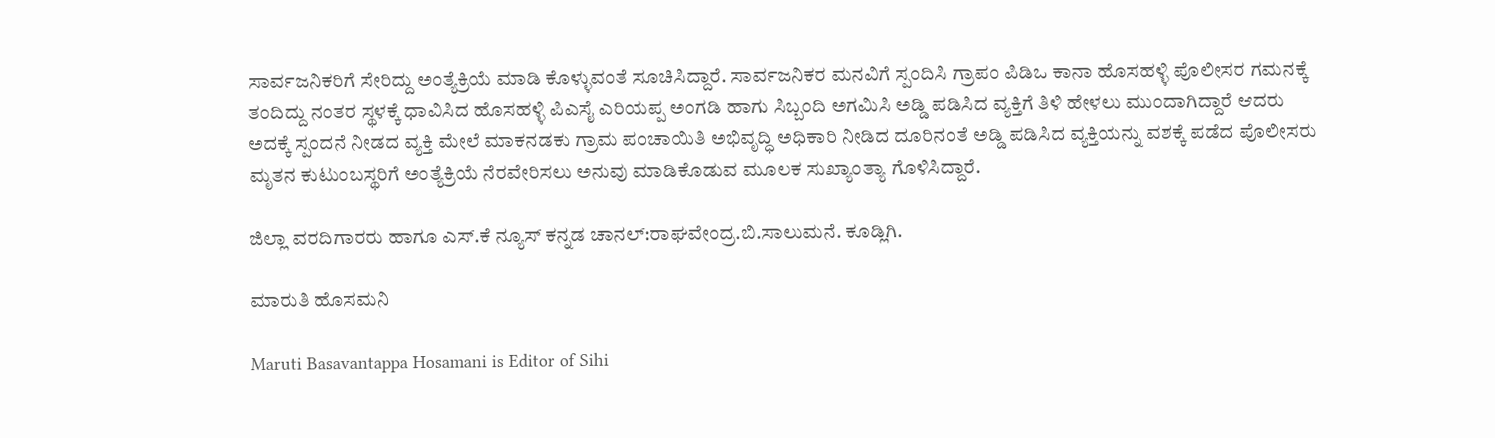ಸಾರ್ವಜನಿಕರಿಗೆ ಸೇರಿದ್ದು ಅಂತ್ಯೆಕ್ರಿಯೆ ಮಾಡಿ ಕೊಳ್ಳುವಂತೆ ಸೂಚಿಸಿದ್ದಾರೆ. ಸಾರ್ವಜನಿಕರ ಮನವಿಗೆ ಸ್ಪಂದಿಸಿ ಗ್ರಾಪಂ ಪಿಡಿಒ ಕಾನಾ ಹೊಸಹಳ್ಳಿ ಪೊಲೀಸರ ಗಮನಕ್ಕೆ ತಂದಿದ್ದು ನಂತರ ಸ್ಥಳಕ್ಕೆ ಧಾವಿಸಿದ ಹೊಸಹಳ್ಳಿ ಪಿಎಸೈ ಎರಿಯಪ್ಪ ಅಂಗಡಿ ಹಾಗು ಸಿಬ್ಬಂದಿ ಅಗಮಿಸಿ ಅಡ್ಡಿ ಪಡಿಸಿದ ವ್ಯಕ್ತಿಗೆ ತಿಳಿ ಹೇಳಲು ಮುಂದಾಗಿದ್ದಾರೆ ಆದರು ಅದಕ್ಕೆ ಸ್ಪಂದನೆ ನೀಡದ ವ್ಯಕ್ತಿ ಮೇಲೆ ಮಾಕನಡಕು ಗ್ರಾಮ ಪಂಚಾಯಿತಿ ಅಭಿವೃದ್ಧಿ ಅಧಿಕಾರಿ ನೀಡಿದ ದೂರಿನಂತೆ ಅಡ್ಡಿ ಪಡಿಸಿದ ವ್ಯಕ್ತಿಯನ್ನು ವಶಕ್ಕೆ ಪಡೆದ ಪೊಲೀಸರು ಮೃತನ ಕುಟುಂಬಸ್ಥರಿಗೆ ಅಂತ್ಯೆಕ್ರಿಯೆ ನೆರವೇರಿಸಲು ಅನುವು ಮಾಡಿಕೊಡುವ ಮೂಲಕ ಸುಖ್ಯಾಂತ್ಯಾ ಗೊಳಿಸಿದ್ದಾರೆ.

ಜಿಲ್ಲಾ ವರದಿಗಾರರು ಹಾಗೂ ಎಸ್.ಕೆ ನ್ಯೂಸ್ ಕನ್ನಡ ಚಾನಲ್:ರಾಘವೇಂದ್ರ.ಬಿ.ಸಾಲುಮನೆ. ಕೂಡ್ಲಿಗಿ.

ಮಾರುತಿ ಹೊಸಮನಿ

Maruti Basavantappa Hosamani is Editor of Sihi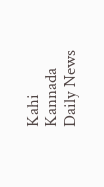Kahi Kannada Daily News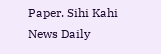Paper. Sihi Kahi News Daily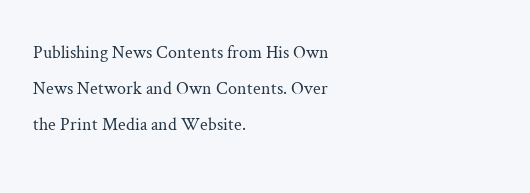Publishing News Contents from His Own News Network and Own Contents. Over the Print Media and Website.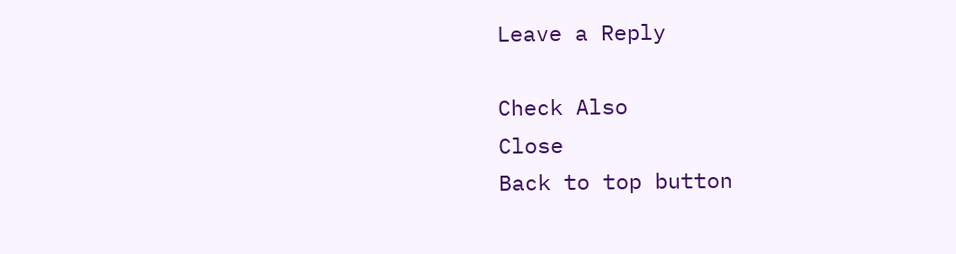Leave a Reply

Check Also
Close
Back to top button